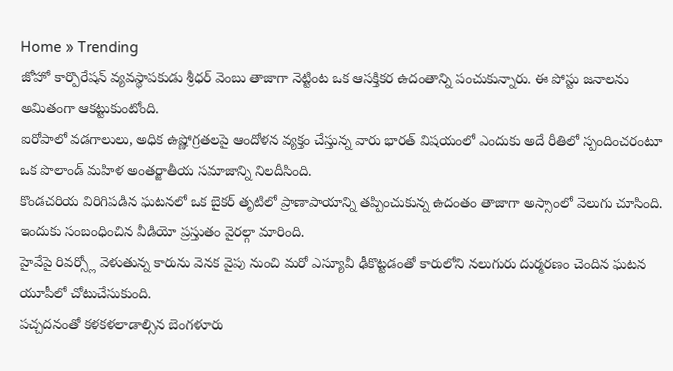Home » Trending
జోహో కార్పొరేషన్ వ్యవస్థాపకుడు శ్రీధర్ వెంబు తాజాగా నెట్టింట ఒక ఆసక్తికర ఉదంతాన్ని పంచుకున్నారు. ఈ పోస్టు జనాలను అమితంగా ఆకట్టుకుంటోంది.
ఐరోపాలో వడగాలులు, అధిక ఉష్ణోగ్రతలపై ఆందోళన వ్యక్తం చేస్తున్న వారు భారత్ విషయంలో ఎందుకు అదే రీతిలో స్పందించరంటూ ఒక పొలాండ్ మహిళ అంతర్జాతీయ సమాజాన్ని నిలదీసింది.
కొండచరియ విరిగిపడిన ఘటనలో ఒక బైకర్ తృటిలో ప్రాణాపాయాన్ని తప్పించుకున్న ఉదంతం తాజాగా అస్సాంలో వెలుగు చూసింది. ఇందుకు సంబంధించిన వీడియో ప్రస్తుతం వైరల్గా మారింది.
హైవేపై రివర్స్లో వెళుతున్న కారును వెనక వైపు నుంచి మరో ఎస్యూవీ ఢీకొట్టడంతో కారులోని నలుగురు దుర్మరణం చెందిన ఘటన యూపీలో చోటుచేసుకుంది.
పచ్చదనంతో కళకళలాడాల్సిన బెంగళూరు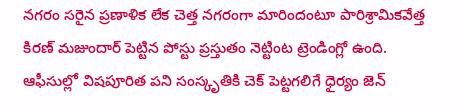నగరం సరైన ప్రణాళిక లేక చెత్త నగరంగా మారిందంటూ పారిశ్రామికవేత్త కిరణ్ మజుందార్ పెట్టిన పోస్టు ప్రస్తుతం నెట్టింట ట్రెండింగ్లో ఉంది.
ఆఫీసుల్లో విషపూరిత పని సంస్కృతికి చెక్ పెట్టగలిగే ధైర్యం జెన్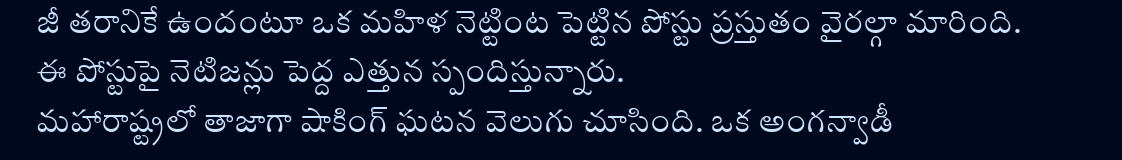జీ తరానికే ఉందంటూ ఒక మహిళ నెట్టింట పెట్టిన పోస్టు ప్రస్తుతం వైరల్గా మారింది. ఈ పోస్టుపై నెటిజన్లు పెద్ద ఎత్తున స్పందిస్తున్నారు.
మహారాష్ట్రలో తాజాగా షాకింగ్ ఘటన వెలుగు చూసింది. ఒక అంగన్వాడీ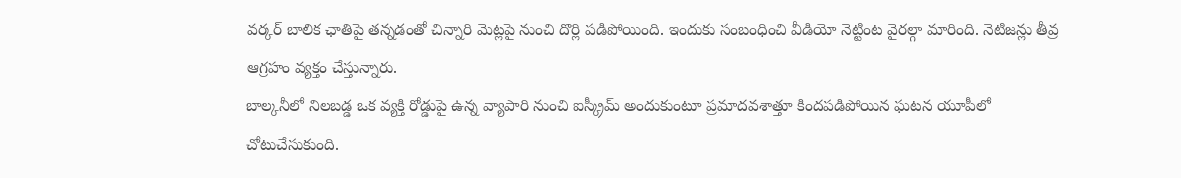వర్కర్ బాలిక ఛాతిపై తన్నడంతో చిన్నారి మెట్లపై నుంచి దొర్లి పడిపోయింది. ఇందుకు సంబంధించి వీడియో నెట్టింట వైరల్గా మారింది. నెటిజన్లు తీవ్ర ఆగ్రహం వ్యక్తం చేస్తున్నారు.
బాల్కనీలో నిలబడ్డ ఒక వ్యక్తి రోడ్డుపై ఉన్న వ్యాపారి నుంచి ఐస్క్రీమ్ అందుకుంటూ ప్రమాదవశాత్తూ కిందపడిపోయిన ఘటన యూపీలో చోటుచేసుకుంది.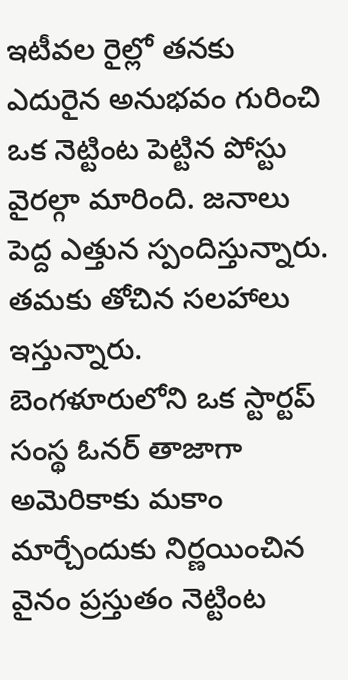ఇటీవల రైల్లో తనకు ఎదురైన అనుభవం గురించి ఒక నెట్టింట పెట్టిన పోస్టు వైరల్గా మారింది. జనాలు పెద్ద ఎత్తున స్పందిస్తున్నారు. తమకు తోచిన సలహాలు ఇస్తున్నారు.
బెంగళూరులోని ఒక స్టార్టప్ సంస్థ ఓనర్ తాజాగా అమెరికాకు మకాం మార్చేందుకు నిర్ణయించిన వైనం ప్రస్తుతం నెట్టింట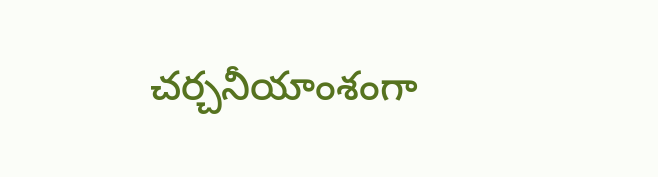చర్చనీయాంశంగా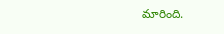మారింది.